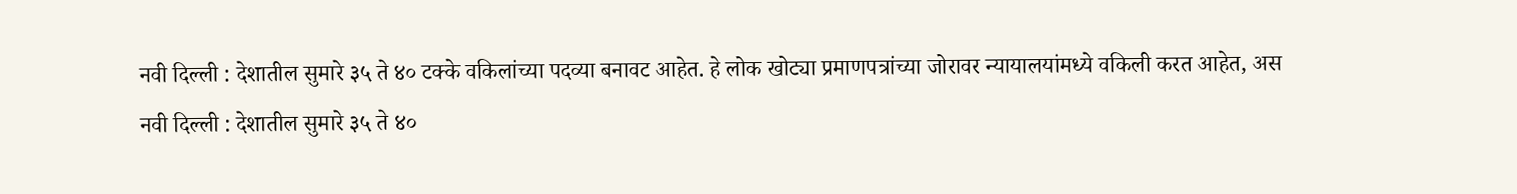नवी दिल्ली : देशातील सुमारे ३५ ते ४० टक्के वकिलांच्या पदव्या बनावट आहेत. हे लोक खोट्या प्रमाणपत्रांच्या जोरावर न्यायालयांमध्ये वकिली करत आहेत, अस
नवी दिल्ली : देशातील सुमारे ३५ ते ४०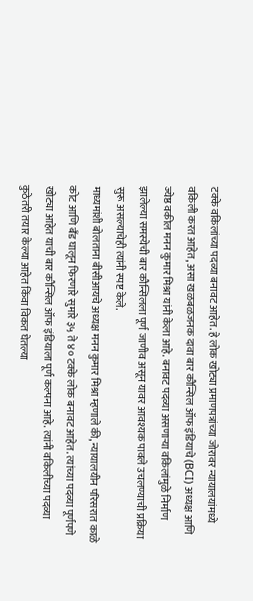टक्के वकिलांच्या पदव्या बनावट आहेत. हे लोक खोट्या प्रमाणपत्रांच्या जोरावर न्यायालयांमध्ये वकिली करत आहेत, असा खळबळजनक दावा बार कौन्सिल ऑफ इंडियाचे (BCI) अध्यक्ष आणि ज्येष्ठ वकील मनन कुमार मिश्रा यांनी केला आहे. बनावट पदव्या असणाऱ्या वकिलांमुळे निर्माण झालेल्या समस्येची बार कौन्सिलला पूर्ण जाणीव असून यावर आवश्यक पावले उचलण्याची प्रक्रिया सुरू असल्याचेही त्यांनी स्पष्ट केले.
माध्यमांशी बोलताना बीसीआयचे अध्यक्ष मनन कुमार मिश्रा म्हणाले की, न्यायालयीन परिसरात काळे कोट आणि बँड घालून फिरणारे सुमारे ३५ ते ४० टक्के लोक बनावट आहेत. त्यांच्या पदव्या पूर्णपणे खोट्या आहेत याची बार कौन्सिल ऑफ इंडियाला पूर्ण कल्पना आहे. त्यांनी वकिलीच्या पदव्या कुठेतरी तयार केल्या आहेत किंवा विकत घेतल्या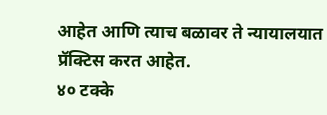आहेत आणि त्याच बळावर ते न्यायालयात प्रॅक्टिस करत आहेत.
४० टक्के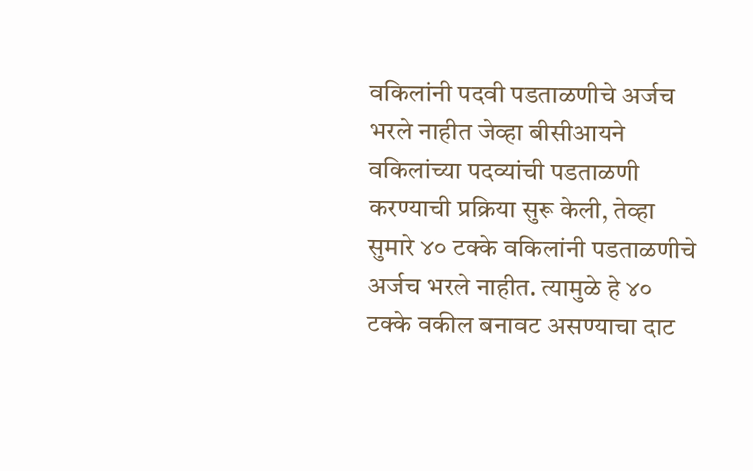वकिलांनी पदवी पडताळणीचे अर्जच भरले नाहीत जेव्हा बीसीआयने वकिलांच्या पदव्यांची पडताळणी करण्याची प्रक्रिया सुरू केली, तेव्हा सुमारे ४० टक्के वकिलांनी पडताळणीचे अर्जच भरले नाहीत. त्यामुळे हे ४० टक्के वकील बनावट असण्याचा दाट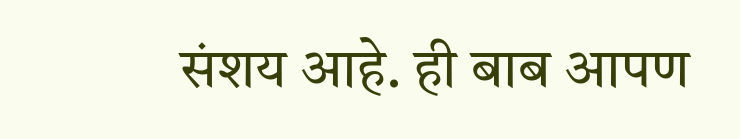संशय आहे. ही बाब आपण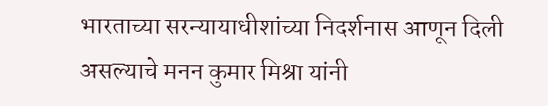भारताच्या सरन्यायाधीशांच्या निदर्शनास आणून दिली असल्याचे मनन कुमार मिश्रा यांनी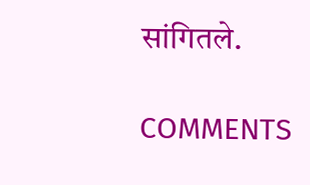सांगितले.

COMMENTS